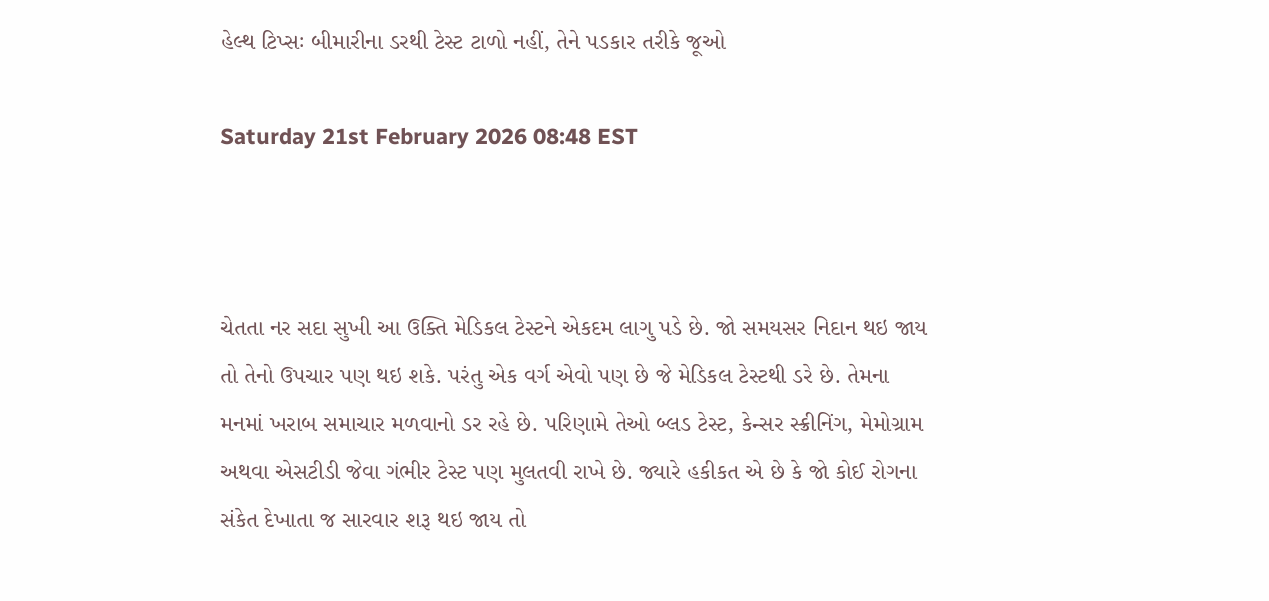હેલ્થ ટિપ્સઃ બીમારીના ડરથી ટેસ્ટ ટાળો નહીં, તેને પડકાર તરીકે જૂઓ

Saturday 21st February 2026 08:48 EST



ચેતતા નર સદા સુખી આ ઉક્તિ મેડિકલ ટેસ્ટને એકદમ લાગુ પડે છે. જો સમયસર નિદાન થઇ જાય તો તેનો ઉપચાર પણ થઇ શકે. પરંતુ એક વર્ગ એવો પણ છે જે મેડિકલ ટેસ્ટથી ડરે છે. તેમના મનમાં ખરાબ સમાચાર મળવાનો ડર રહે છે. પરિણામે તેઓ બ્લડ ટેસ્ટ, કેન્સર સ્ક્રીનિંગ, મેમોગ્રામ અથવા એસટીડી જેવા ગંભીર ટેસ્ટ પણ મુલતવી રાખે છે. જ્યારે હકીકત એ છે કે જો કોઈ રોગના સંકેત દેખાતા જ સારવાર શરૂ થઇ જાય તો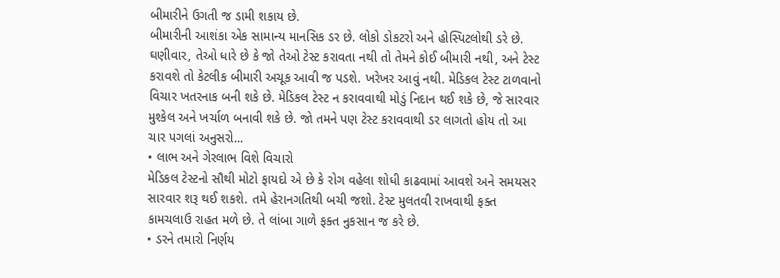બીમારીને ઉગતી જ ડામી શકાય છે.
બીમારીની આશંકા એક સામાન્ય માનસિક ડર છે. લોકો ડોકટરો અને હોસ્પિટલોથી ડરે છે. ઘણીવાર, તેઓ ધારે છે કે જો તેઓ ટેસ્ટ કરાવતા નથી તો તેમને કોઈ બીમારી નથી, અને ટેસ્ટ કરાવશે તો કેટલીક બીમારી અચૂક આવી જ પડશે. ખરેખર આવું નથી. મેડિકલ ટેસ્ટ ટાળવાનો વિચાર ખતરનાક બની શકે છે. મેડિકલ ટેસ્ટ ન કરાવવાથી મોડું નિદાન થઈ શકે છે, જે સારવાર મુશ્કેલ અને ખર્ચાળ બનાવી શકે છે. જો તમને પણ ટેસ્ટ કરાવવાથી ડર લાગતો હોય તો આ ચાર પગલાં અનુસરો...
• લાભ અને ગેરલાભ વિશે વિચારો
મેડિકલ ટેસ્ટનો સૌથી મોટો ફાયદો એ છે કે રોગ વહેલા શોધી કાઢવામાં આવશે અને સમયસર સારવાર શરૂ થઈ શકશે. તમે હેરાનગતિથી બચી જશો. ટેસ્ટ મુલતવી રાખવાથી ફક્ત કામચલાઉ રાહત મળે છે. તે લાંબા ગાળે ફક્ત નુકસાન જ કરે છે.
• ડરને તમારો નિર્ણય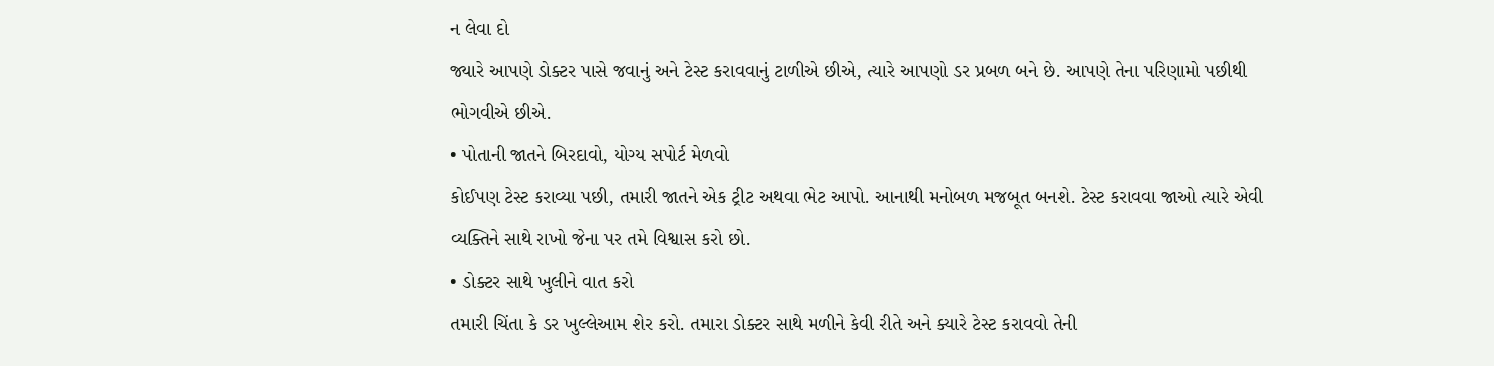ન લેવા દો
જ્યારે આપણે ડોક્ટર પાસે જવાનું અને ટેસ્ટ કરાવવાનું ટાળીએ છીએ, ત્યારે આપણો ડર પ્રબળ બને છે. આપણે તેના પરિણામો પછીથી ભોગવીએ છીએ.
• પોતાની જાતને બિરદાવો, યોગ્ય સપોર્ટ મેળવો
કોઈપણ ટેસ્ટ કરાવ્યા પછી, તમારી જાતને એક ટ્રીટ અથવા ભેટ આપો. આનાથી મનોબળ મજબૂત બનશે. ટેસ્ટ કરાવવા જાઓ ત્યારે એવી વ્યક્તિને સાથે રાખો જેના પર તમે વિશ્વાસ કરો છો.
• ડોક્ટર સાથે ખુલીને વાત કરો
તમારી ચિંતા કે ડર ખુલ્લેઆમ શેર કરો. તમારા ડોક્ટર સાથે મળીને કેવી રીતે અને ક્યારે ટેસ્ટ કરાવવો તેની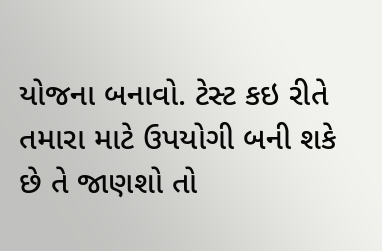યોજના બનાવો. ટેસ્ટ કઇ રીતે તમારા માટે ઉપયોગી બની શકે છે તે જાણશો તો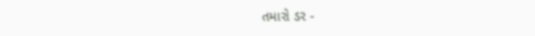તમારો ડર -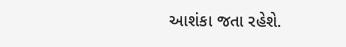આશંકા જતા રહેશે.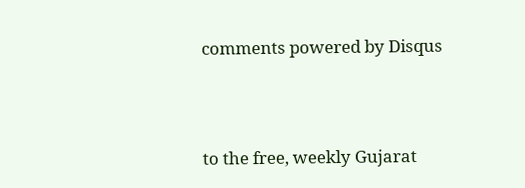comments powered by Disqus



to the free, weekly Gujarat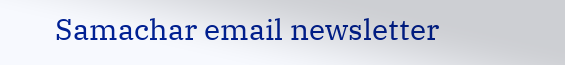Samachar email newsletter